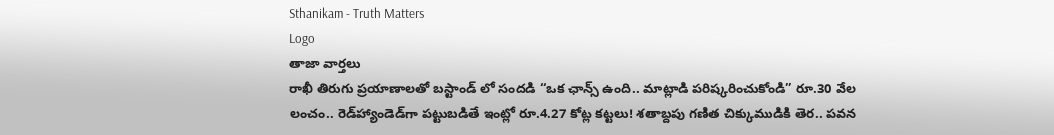Sthanikam - Truth Matters
Logo
తాజా వార్తలు
రాఖీ తిరుగు ప్రయాణాలతో బస్టాండ్ లో సందడి “ఒక ఛాన్స్‌ ఉంది.. మాట్లాడి పరిష్కరించుకోండి” రూ.30 వేల లంచం.. రెడ్‌హ్యాండెడ్‌గా పట్టుబడితే ఇంట్లో రూ.4.27 కోట్ల కట్టలు! శతాబ్దపు గణిత చిక్కుముడికి తెర.. పవన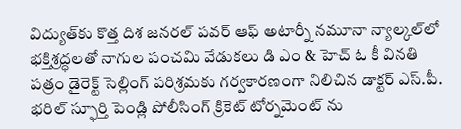విద్యుత్‌కు కొత్త దిశ జనరల్ పవర్ ఆఫ్ అటార్నీ నమూనా న్యాల్కల్‌లో భక్తిశ్రద్ధలతో నాగుల పంచమి వేడుకలు డి ఎం & హెచ్ ఓ కీ వినతి పత్రం డైరెక్ట్ సెల్లింగ్ పరిశ్రమకు గర్వకారణంగా నిలిచిన డాక్టర్ ఎస్.పీ. భరిల్ స్ఫూర్తి పెండ్లి పోలీసింగ్ క్రికెట్ టోర్నమెంట్ ను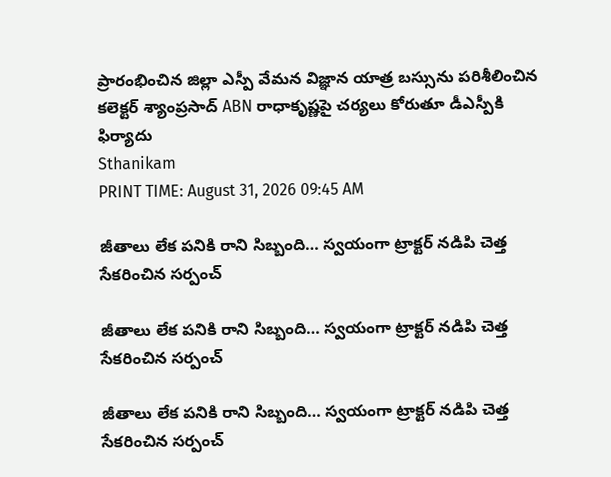ప్రారంభించిన జిల్లా ఎస్పీ వేమన విజ్ఞాన యాత్ర బస్సును పరిశీలించిన కలెక్టర్ శ్యాంప్రసాద్ ABN రాధాకృష్ణపై చర్యలు కోరుతూ డీఎస్పీకి ఫిర్యాదు
Sthanikam
PRINT TIME: August 31, 2026 09:45 AM

జీతాలు లేక పనికి రాని సిబ్బంది… స్వయంగా ట్రాక్టర్ నడిపి చెత్త సేకరించిన సర్పంచ్

జీతాలు లేక పనికి రాని సిబ్బంది… స్వయంగా ట్రాక్టర్ నడిపి చెత్త సేకరించిన సర్పంచ్

జీతాలు లేక పనికి రాని సిబ్బంది… స్వయంగా ట్రాక్టర్ నడిపి చెత్త సేకరించిన సర్పంచ్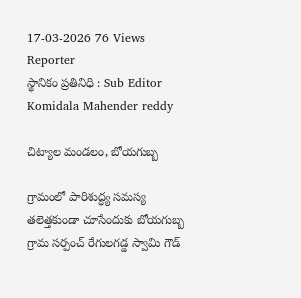17-03-2026 76 Views
Reporter
స్థానికం ప్రతినిధి : Sub Editor
Komidala Mahender reddy

చిట్యాల మండలం, బోయగుబ్బ

గ్రామంలో పారిశుద్ధ్య సమస్య తలెత్తకుండా చూసేందుకు బోయగుబ్బ గ్రామ సర్పంచ్ రేగులగడ్డ స్వామి గౌడ్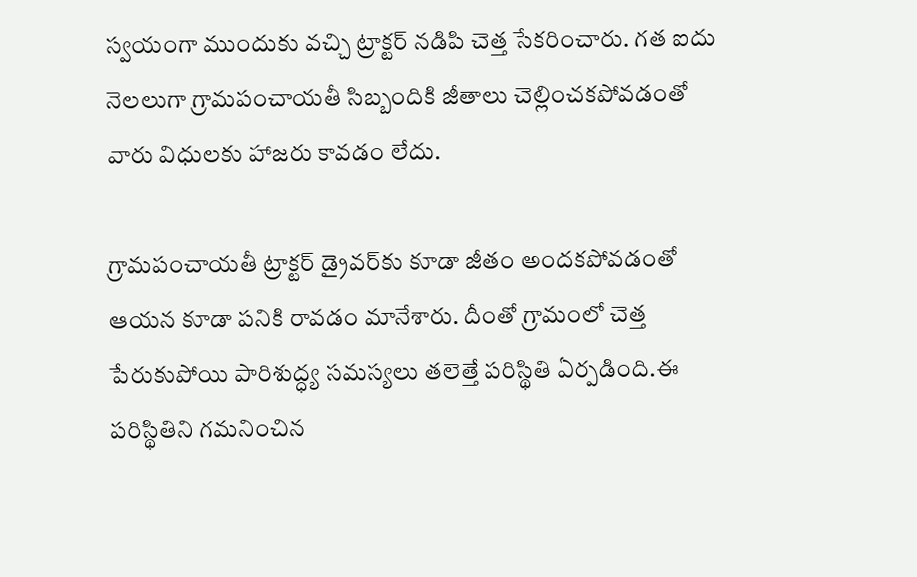స్వయంగా ముందుకు వచ్చి ట్రాక్టర్ నడిపి చెత్త సేకరించారు. గత ఐదు నెలలుగా గ్రామపంచాయతీ సిబ్బందికి జీతాలు చెల్లించకపోవడంతో వారు విధులకు హాజరు కావడం లేదు.

గ్రామపంచాయతీ ట్రాక్టర్ డ్రైవర్‌కు కూడా జీతం అందకపోవడంతో ఆయన కూడా పనికి రావడం మానేశారు. దీంతో గ్రామంలో చెత్త పేరుకుపోయి పారిశుద్ధ్య సమస్యలు తలెత్తే పరిస్థితి ఏర్పడింది.ఈ పరిస్థితిని గమనించిన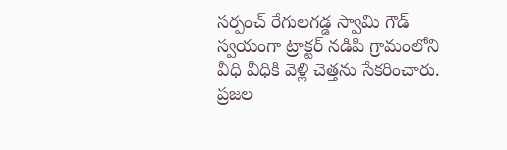సర్పంచ్ రేగులగడ్డ స్వామి గౌడ్ స్వయంగా ట్రాక్టర్ నడిపి గ్రామంలోని వీధి వీధికి వెళ్లి చెత్తను సేకరించారు. ప్రజల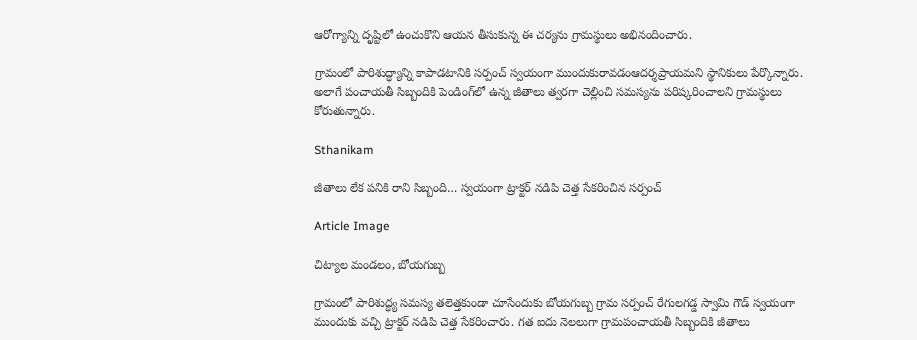ఆరోగ్యాన్ని దృష్టిలో ఉంచుకొని ఆయన తీసుకున్న ఈ చర్యను గ్రామస్థులు అభినందించారు.

గ్రామంలో పారిశుద్ధ్యాన్ని కాపాడటానికి సర్పంచ్ స్వయంగా ముందుకురావడంఆదర్శప్రాయమని స్థానికులు పేర్కొన్నారు. అలాగే పంచాయతీ సిబ్బందికి పెండింగ్‌లో ఉన్న జీతాలు త్వరగా చెల్లించి సమస్యను పరిష్కరించాలని గ్రామస్థులు కోరుతున్నారు.

Sthanikam

జీతాలు లేక పనికి రాని సిబ్బంది… స్వయంగా ట్రాక్టర్ నడిపి చెత్త సేకరించిన సర్పంచ్

Article Image

చిట్యాల మండలం, బోయగుబ్బ

గ్రామంలో పారిశుద్ధ్య సమస్య తలెత్తకుండా చూసేందుకు బోయగుబ్బ గ్రామ సర్పంచ్ రేగులగడ్డ స్వామి గౌడ్ స్వయంగా ముందుకు వచ్చి ట్రాక్టర్ నడిపి చెత్త సేకరించారు. గత ఐదు నెలలుగా గ్రామపంచాయతీ సిబ్బందికి జీతాలు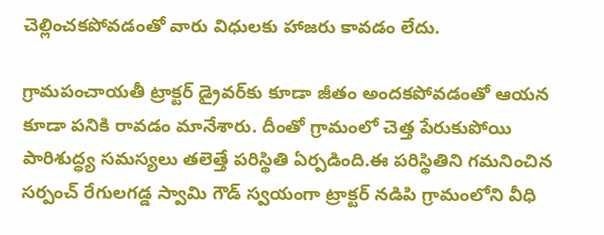చెల్లించకపోవడంతో వారు విధులకు హాజరు కావడం లేదు.

గ్రామపంచాయతీ ట్రాక్టర్ డ్రైవర్‌కు కూడా జీతం అందకపోవడంతో ఆయన కూడా పనికి రావడం మానేశారు. దీంతో గ్రామంలో చెత్త పేరుకుపోయి పారిశుద్ధ్య సమస్యలు తలెత్తే పరిస్థితి ఏర్పడింది.ఈ పరిస్థితిని గమనించిన సర్పంచ్ రేగులగడ్డ స్వామి గౌడ్ స్వయంగా ట్రాక్టర్ నడిపి గ్రామంలోని వీధి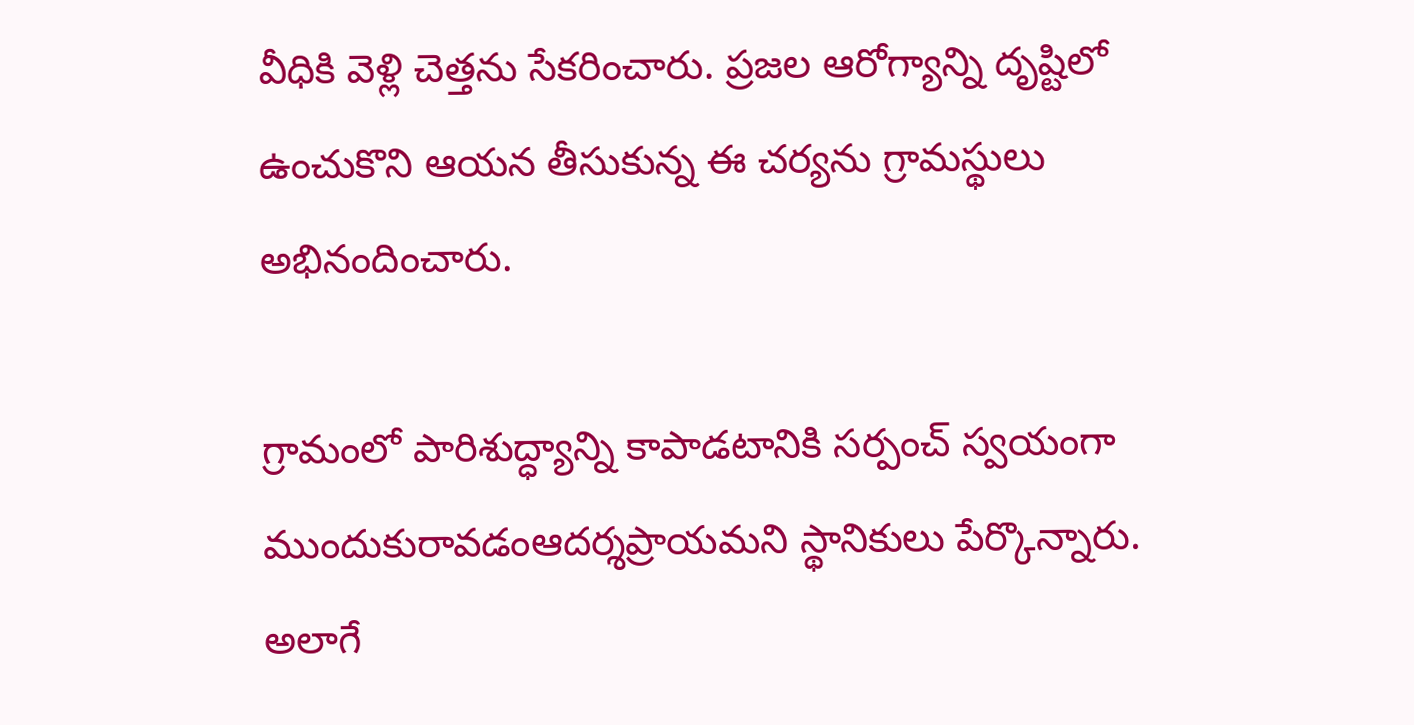వీధికి వెళ్లి చెత్తను సేకరించారు. ప్రజల ఆరోగ్యాన్ని దృష్టిలో ఉంచుకొని ఆయన తీసుకున్న ఈ చర్యను గ్రామస్థులు అభినందించారు.

గ్రామంలో పారిశుద్ధ్యాన్ని కాపాడటానికి సర్పంచ్ స్వయంగా ముందుకురావడంఆదర్శప్రాయమని స్థానికులు పేర్కొన్నారు. అలాగే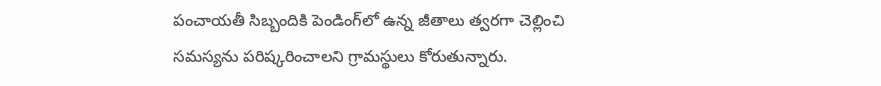పంచాయతీ సిబ్బందికి పెండింగ్‌లో ఉన్న జీతాలు త్వరగా చెల్లించి సమస్యను పరిష్కరించాలని గ్రామస్థులు కోరుతున్నారు.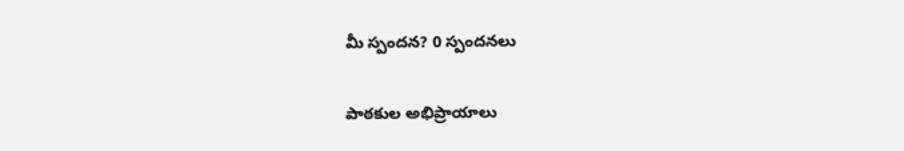మీ స్పందన? 0 స్పందనలు

పాఠకుల అభిప్రాయాలు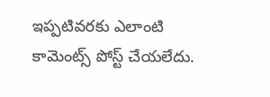ఇప్పటివరకు ఎలాంటి కామెంట్స్ పోస్ట్ చేయలేదు.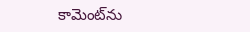కామెంట్‌ను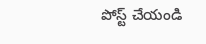పోస్ట్ చేయండి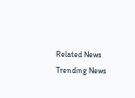Related News
Trending News